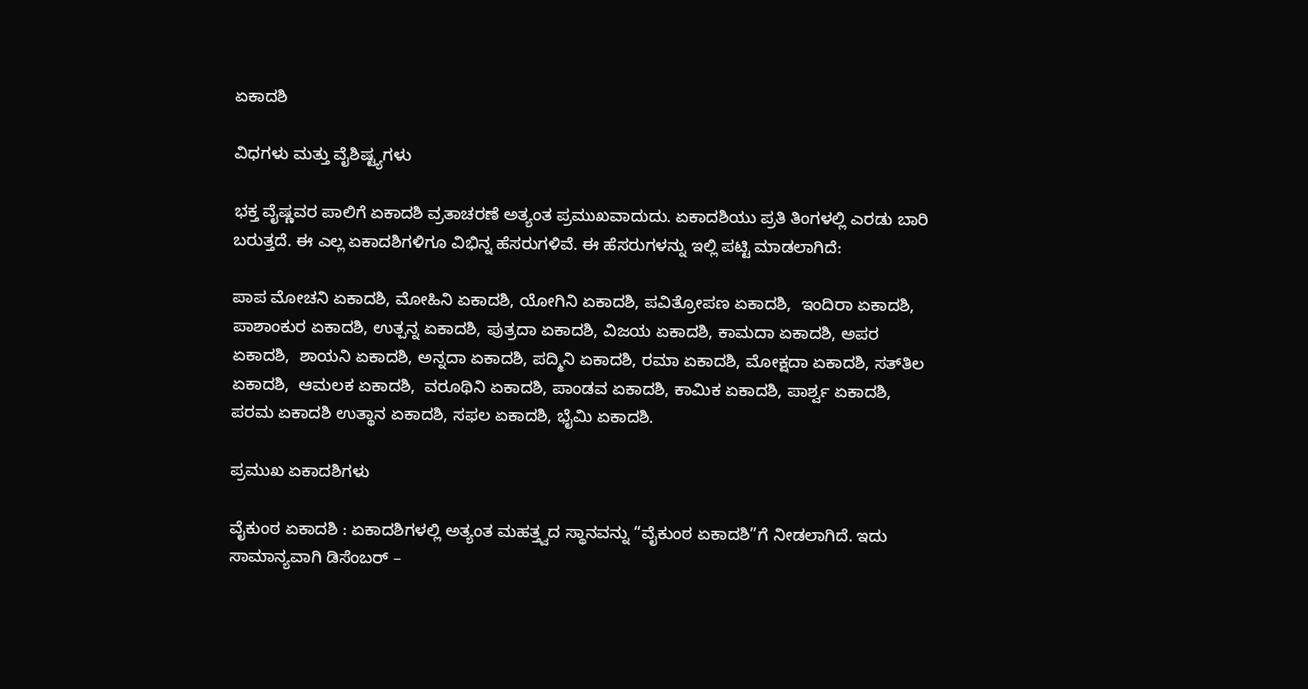ಏಕಾದಶಿ

ವಿಧಗಳು ಮತ್ತು ವೈಶಿಷ್ಟ್ಯಗಳು

ಭಕ್ತ ವೈಷ್ಣವರ ಪಾಲಿಗೆ ಏಕಾದಶಿ ವ್ರತಾಚರಣೆ ಅತ್ಯಂತ ಪ್ರಮುಖವಾದುದು. ಏಕಾದಶಿಯು ಪ್ರತಿ ತಿಂಗಳಲ್ಲಿ ಎರಡು ಬಾರಿ ಬರುತ್ತದೆ. ಈ ಎಲ್ಲ ಏಕಾದಶಿಗಳಿಗೂ ವಿಭಿನ್ನ ಹೆಸರುಗಳಿವೆ. ಈ ಹೆಸರುಗಳನ್ನು ಇಲ್ಲಿ ಪಟ್ಟಿ ಮಾಡಲಾಗಿದೆ:

ಪಾಪ ಮೋಚನಿ ಏಕಾದಶಿ, ಮೋಹಿನಿ ಏಕಾದಶಿ, ಯೋಗಿನಿ ಏಕಾದಶಿ, ಪವಿತ್ರೋಪಣ ಏಕಾದಶಿ,  ಇಂದಿರಾ ಏಕಾದಶಿ, ಪಾಶಾಂಕುರ ಏಕಾದಶಿ, ಉತ್ಪನ್ನ ಏಕಾದಶಿ, ಪುತ್ರದಾ ಏಕಾದಶಿ, ವಿಜಯ ಏಕಾದಶಿ, ಕಾಮದಾ ಏಕಾದಶಿ, ಅಪರ ಏಕಾದಶಿ,  ಶಾಯನಿ ಏಕಾದಶಿ, ಅನ್ನದಾ ಏಕಾದಶಿ, ಪದ್ಮಿನಿ ಏಕಾದಶಿ, ರಮಾ ಏಕಾದಶಿ, ಮೋಕ್ಷದಾ ಏಕಾದಶಿ, ಸತ್‌ತಿಲ ಏಕಾದಶಿ,  ಆಮಲಕ ಏಕಾದಶಿ,  ವರೂಥಿನಿ ಏಕಾದಶಿ, ಪಾಂಡವ ಏಕಾದಶಿ, ಕಾಮಿಕ ಏಕಾದಶಿ, ಪಾರ್ಶ್ವ ಏಕಾದಶಿ, ಪರಮ ಏಕಾದಶಿ ಉತ್ಥಾನ ಏಕಾದಶಿ, ಸಫಲ ಏಕಾದಶಿ, ಭೈಮಿ ಏಕಾದಶಿ.

ಪ್ರಮುಖ ಏಕಾದಶಿಗಳು

ವೈಕುಂಠ ಏಕಾದಶಿ : ಏಕಾದಶಿಗಳಲ್ಲಿ ಅತ್ಯಂತ ಮಹತ್ತ್ವದ ಸ್ಥಾನವನ್ನು “ವೈಕುಂಠ ಏಕಾದಶಿ”ಗೆ ನೀಡಲಾಗಿದೆ. ಇದು ಸಾಮಾನ್ಯವಾಗಿ ಡಿಸೆಂಬರ್ –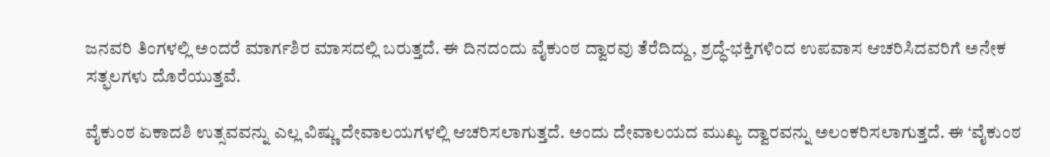ಜನವರಿ ತಿಂಗಳಲ್ಲಿ ಅಂದರೆ ಮಾರ್ಗಶಿರ ಮಾಸದಲ್ಲಿ ಬರುತ್ತದೆ. ಈ ದಿನದಂದು ವೈಕುಂಠ ದ್ವಾರವು ತೆರೆದಿದ್ದು, ಶ್ರದ್ಧೆ-ಭಕ್ತಿಗಳಿಂದ ಉಪವಾಸ ಆಚರಿಸಿದವರಿಗೆ ಅನೇಕ ಸತ್ಫಲಗಳು ದೊರೆಯುತ್ತವೆ.

ವೈಕುಂಠ ಏಕಾದಶಿ ಉತ್ಸವವನ್ನು ಎಲ್ಲ ವಿಷ್ಣು ದೇವಾಲಯಗಳಲ್ಲಿ ಆಚರಿಸಲಾಗುತ್ತದೆ. ಅಂದು ದೇವಾಲಯದ ಮುಖ್ಯ ದ್ವಾರವನ್ನು ಅಲಂಕರಿಸಲಾಗುತ್ತದೆ. ಈ ‘ವೈಕುಂಠ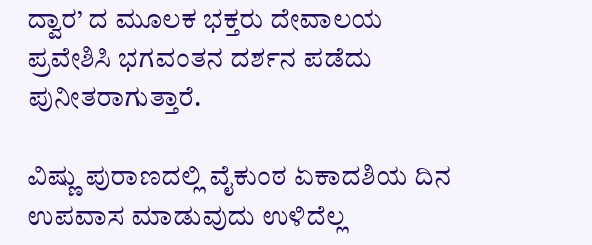ದ್ವಾರ’ ದ ಮೂಲಕ ಭಕ್ತರು ದೇವಾಲಯ ಪ್ರವೇಶಿಸಿ ಭಗವಂತನ ದರ್ಶನ ಪಡೆದು ಪುನೀತರಾಗುತ್ತಾರೆ.

ವಿಷ್ಣು ಪುರಾಣದಲ್ಲಿ ವೈಕುಂಠ ಏಕಾದಶಿಯ ದಿನ ಉಪವಾಸ ಮಾಡುವುದು ಉಳಿದೆಲ್ಲ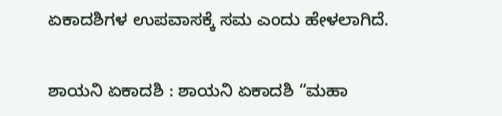ಏಕಾದಶಿಗಳ ಉಪವಾಸಕ್ಕೆ ಸಮ ಎಂದು ಹೇಳಲಾಗಿದೆ.

ಶಾಯನಿ ಏಕಾದಶಿ : ಶಾಯನಿ ಏಕಾದಶಿ “ಮಹಾ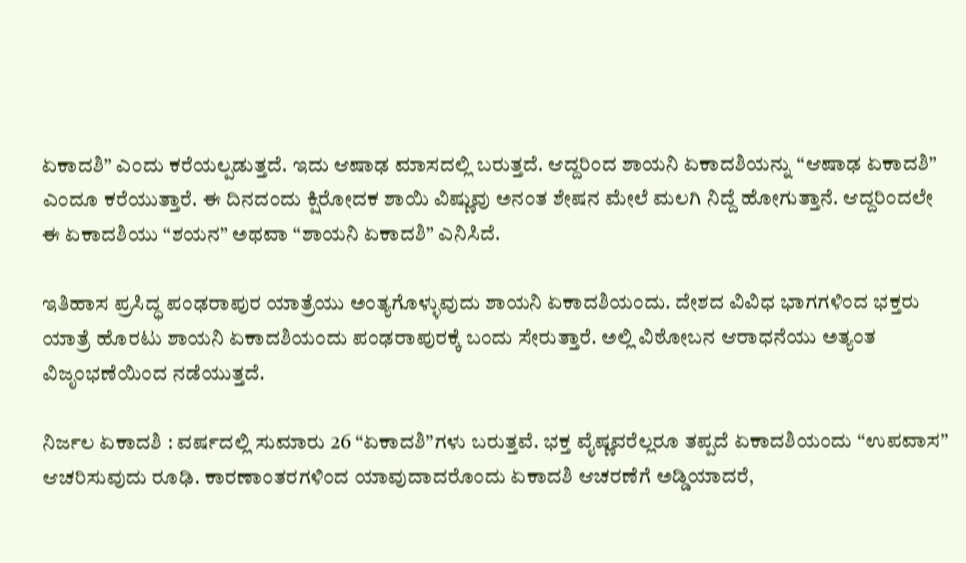ಏಕಾದಶಿ” ಎಂದು ಕರೆಯಲ್ಪಡುತ್ತದೆ. ಇದು ಆಷಾಢ ಮಾಸದಲ್ಲಿ ಬರುತ್ತದೆ. ಆದ್ದರಿಂದ ಶಾಯನಿ ಏಕಾದಶಿಯನ್ನು “ಆಷಾಢ ಏಕಾದಶಿ” ಎಂದೂ ಕರೆಯುತ್ತಾರೆ. ಈ ದಿನದಂದು ಕ್ಷಿರೋದಕ ಶಾಯಿ ವಿಷ್ಣುವು ಅನಂತ ಶೇಷನ ಮೇಲೆ ಮಲಗಿ ನಿದ್ದೆ ಹೋಗುತ್ತಾನೆ. ಆದ್ದರಿಂದಲೇ ಈ ಏಕಾದಶಿಯು “ಶಯನ” ಅಥವಾ “ಶಾಯನಿ ಏಕಾದಶಿ” ಎನಿಸಿದೆ.

ಇತಿಹಾಸ ಪ್ರಸಿದ್ಧ ಪಂಢರಾಪುರ ಯಾತ್ರೆಯು ಅಂತ್ಯಗೊಳ್ಳುವುದು ಶಾಯನಿ ಏಕಾದಶಿಯಂದು. ದೇಶದ ವಿವಿಧ ಭಾಗಗಳಿಂದ ಭಕ್ತರು ಯಾತ್ರೆ ಹೊರಟು ಶಾಯನಿ ಏಕಾದಶಿಯಂದು ಪಂಢರಾಪುರಕ್ಕೆ ಬಂದು ಸೇರುತ್ತಾರೆ. ಅಲ್ಲಿ ವಿಠೋಬನ ಆರಾಧನೆಯು ಅತ್ಯಂತ ವಿಜೃಂಭಣೆಯಿಂದ ನಡೆಯುತ್ತದೆ.

ನಿರ್ಜಲ ಏಕಾದಶಿ : ವರ್ಷದಲ್ಲಿ ಸುಮಾರು 26 “ಏಕಾದಶಿ”ಗಳು ಬರುತ್ತವೆ. ಭಕ್ತ ವೈಷ್ಣವರೆಲ್ಲರೂ ತಪ್ಪದೆ ಏಕಾದಶಿಯಂದು “ಉಪವಾಸ” ಆಚರಿಸುವುದು ರೂಢಿ. ಕಾರಣಾಂತರಗಳಿಂದ ಯಾವುದಾದರೊಂದು ಏಕಾದಶಿ ಆಚರಣೆಗೆ ಅಡ್ಡಿಯಾದರೆ,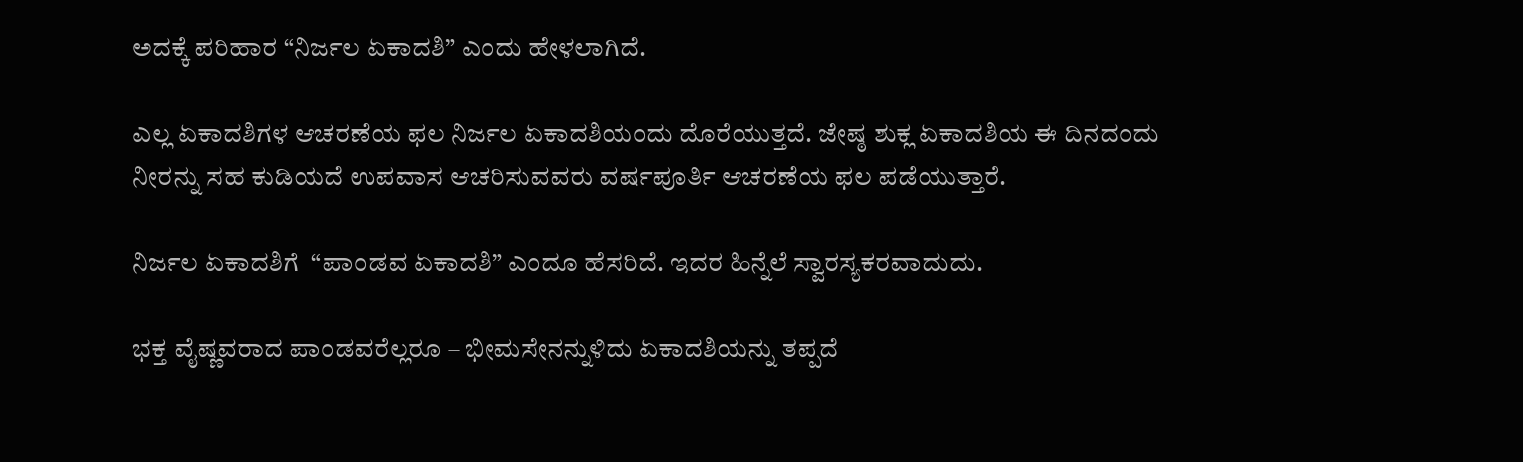ಅದಕ್ಕೆ ಪರಿಹಾರ “ನಿರ್ಜಲ ಏಕಾದಶಿ” ಎಂದು ಹೇಳಲಾಗಿದೆ.

ಎಲ್ಲ ಏಕಾದಶಿಗಳ ಆಚರಣೆಯ ಫಲ ನಿರ್ಜಲ ಏಕಾದಶಿಯಂದು ದೊರೆಯುತ್ತದೆ. ಜೇಷ್ಠ ಶುಕ್ಲ ಏಕಾದಶಿಯ ಈ ದಿನದಂದು ನೀರನ್ನು ಸಹ ಕುಡಿಯದೆ ಉಪವಾಸ ಆಚರಿಸುವವರು ವರ್ಷಪೂರ್ತಿ ಆಚರಣೆಯ ಫಲ ಪಡೆಯುತ್ತಾರೆ.

ನಿರ್ಜಲ ಏಕಾದಶಿಗೆ  “ಪಾಂಡವ ಏಕಾದಶಿ” ಎಂದೂ ಹೆಸರಿದೆ. ಇದರ ಹಿನ್ನೆಲೆ ಸ್ವಾರಸ್ಯಕರವಾದುದು.

ಭಕ್ತ ವೈಷ್ಣವರಾದ ಪಾಂಡವರೆಲ್ಲರೂ – ಭೀಮಸೇನನ್ನುಳಿದು ಏಕಾದಶಿಯನ್ನು ತಪ್ಪದೆ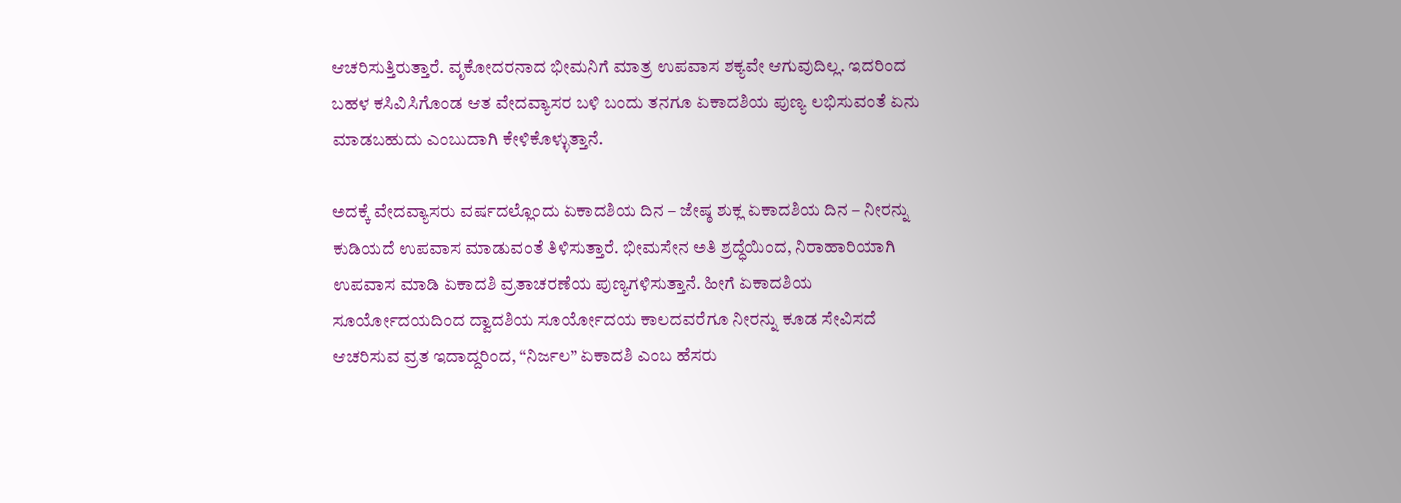ಆಚರಿಸುತ್ತಿರುತ್ತಾರೆ. ವೃಕೋದರನಾದ ಭೀಮನಿಗೆ ಮಾತ್ರ ಉಪವಾಸ ಶಕ್ಯವೇ ಆಗುವುದಿಲ್ಲ. ಇದರಿಂದ ಬಹಳ ಕಸಿವಿಸಿಗೊಂಡ ಆತ ವೇದವ್ಯಾಸರ ಬಳಿ ಬಂದು ತನಗೂ ಏಕಾದಶಿಯ ಪುಣ್ಯ ಲಭಿಸುವಂತೆ ಏನು ಮಾಡಬಹುದು ಎಂಬುದಾಗಿ ಕೇಳಿಕೊಳ್ಳುತ್ತಾನೆ.

ಅದಕ್ಕೆ ವೇದವ್ಯಾಸರು ವರ್ಷದಲ್ಲೊಂದು ಏಕಾದಶಿಯ ದಿನ – ಜೇಷ್ಠ ಶುಕ್ಲ ಏಕಾದಶಿಯ ದಿನ – ನೀರನ್ನು ಕುಡಿಯದೆ ಉಪವಾಸ ಮಾಡುವಂತೆ ತಿಳಿಸುತ್ತಾರೆ. ಭೀಮಸೇನ ಅತಿ ಶ್ರದ್ಧೆಯಿಂದ, ನಿರಾಹಾರಿಯಾಗಿ ಉಪವಾಸ ಮಾಡಿ ಏಕಾದಶಿ ವ್ರತಾಚರಣೆಯ ಪುಣ್ಯಗಳಿಸುತ್ತಾನೆ. ಹೀಗೆ ಏಕಾದಶಿಯ ಸೂರ್ಯೋದಯದಿಂದ ದ್ವಾದಶಿಯ ಸೂರ್ಯೋದಯ ಕಾಲದವರೆಗೂ ನೀರನ್ನು ಕೂಡ ಸೇವಿಸದೆ ಆಚರಿಸುವ ವ್ರತ ಇದಾದ್ದರಿಂದ, “ನಿರ್ಜಲ” ಏಕಾದಶಿ ಎಂಬ ಹೆಸರು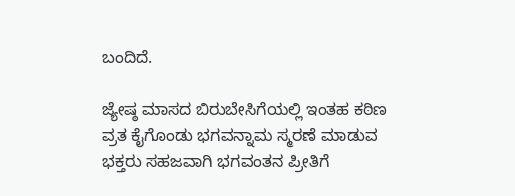ಬಂದಿದೆ.

ಜ್ಯೇಷ್ಠ ಮಾಸದ ಬಿರುಬೇಸಿಗೆಯಲ್ಲಿ ಇಂತಹ ಕಠಿಣ ವ್ರತ ಕೈಗೊಂಡು ಭಗವನ್ನಾಮ ಸ್ಮರಣೆ ಮಾಡುವ ಭಕ್ತರು ಸಹಜವಾಗಿ ಭಗವಂತನ ಪ್ರೀತಿಗೆ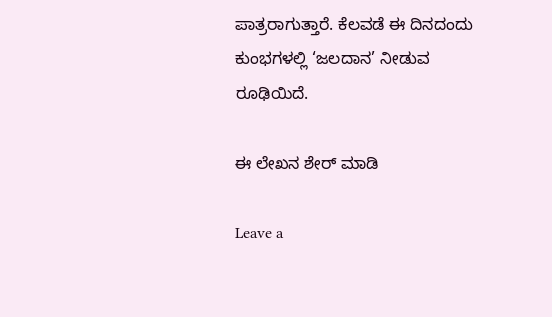ಪಾತ್ರರಾಗುತ್ತಾರೆ. ಕೆಲವಡೆ ಈ ದಿನದಂದು ಕುಂಭಗಳಲ್ಲಿ ‘ಜಲದಾನ’ ನೀಡುವ ರೂಢಿಯಿದೆ.

ಈ ಲೇಖನ ಶೇರ್ ಮಾಡಿ

Leave a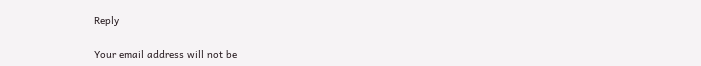Reply

Your email address will not be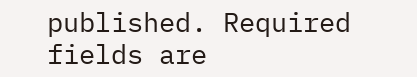published. Required fields are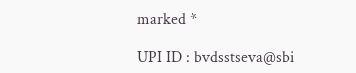marked *

UPI ID : bvdsstseva@sbi